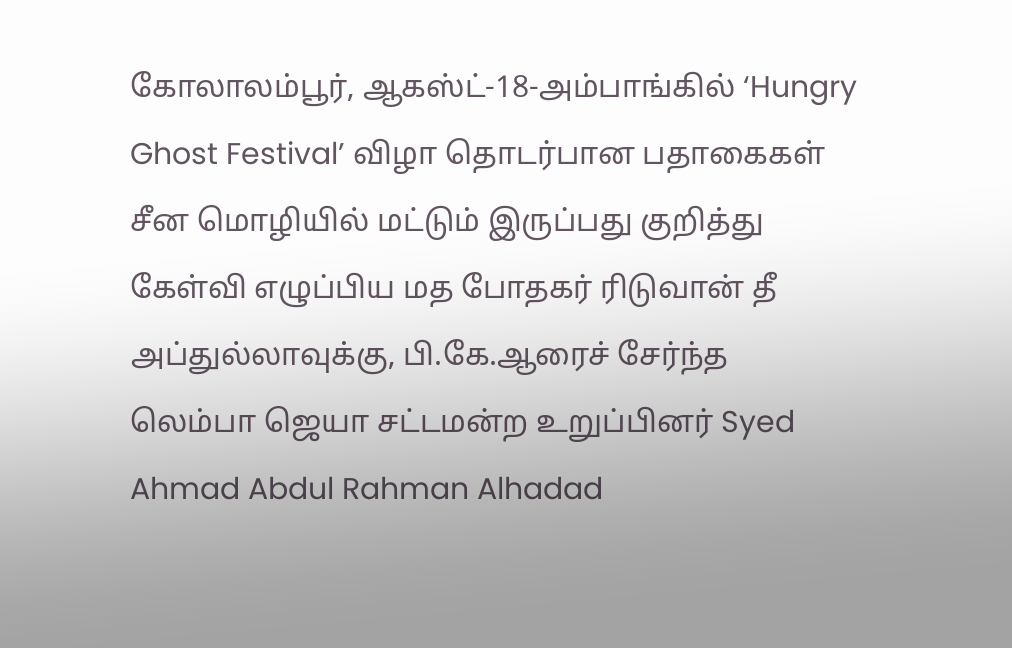கோலாலம்பூர், ஆகஸ்ட்-18-அம்பாங்கில் ‘Hungry Ghost Festival’ விழா தொடர்பான பதாகைகள் சீன மொழியில் மட்டும் இருப்பது குறித்து கேள்வி எழுப்பிய மத போதகர் ரிடுவான் தீ அப்துல்லாவுக்கு, பி.கே.ஆரைச் சேர்ந்த லெம்பா ஜெயா சட்டமன்ற உறுப்பினர் Syed Ahmad Abdul Rahman Alhadad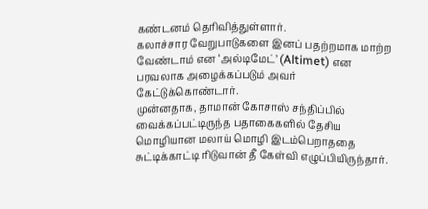கண்டனம் தெரிவித்துள்ளார்.
கலாச்சார வேறுபாடுகளை இனப் பதற்றமாக மாற்ற வேண்டாம் என ‘அல்டிமேட்’ (Altimet) என பரவலாக அழைக்கப்படும் அவர் கேட்டுக்கொண்டார்.
முன்னதாக, தாமான் கோசாஸ் சந்திப்பில் வைக்கப்பட்டிருந்த பதாகைகளில் தேசிய மொழியான மலாய் மொழி இடம்பெறாததை சுட்டிக்காட்டி ரிடுவான் தீ கேள்வி எழுப்பியிருந்தார்.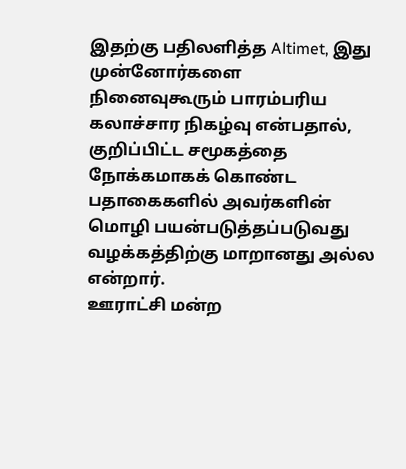இதற்கு பதிலளித்த Altimet, இது முன்னோர்களை நினைவுகூரும் பாரம்பரிய கலாச்சார நிகழ்வு என்பதால், குறிப்பிட்ட சமூகத்தை நோக்கமாகக் கொண்ட பதாகைகளில் அவர்களின் மொழி பயன்படுத்தப்படுவது வழக்கத்திற்கு மாறானது அல்ல என்றார்.
ஊராட்சி மன்ற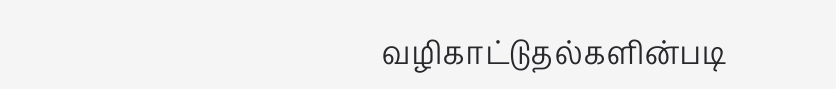வழிகாட்டுதல்களின்படி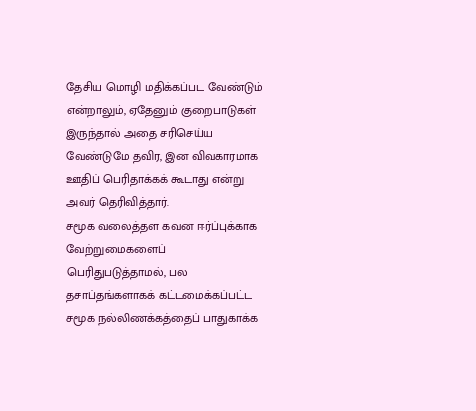தேசிய மொழி மதிக்கப்பட வேண்டும் என்றாலும், ஏதேனும் குறைபாடுகள் இருந்தால் அதை சரிசெய்ய வேண்டுமே தவிர, இன விவகாரமாக ஊதிப் பெரிதாக்கக் கூடாது என்று அவர் தெரிவித்தார்.
சமூக வலைத்தள கவன ஈர்ப்புக்காக வேற்றுமைகளைப் பெரிதுபடுத்தாமல், பல தசாப்தங்களாகக் கட்டமைக்கப்பட்ட சமூக நல்லிணக்கத்தைப் பாதுகாக்க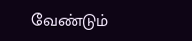வேண்டும்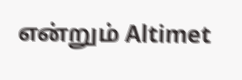என்றும் Altimet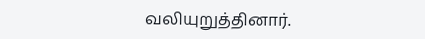வலியுறுத்தினார்.